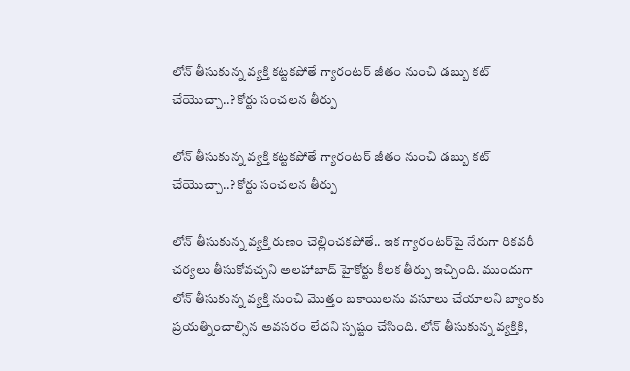లోన్ తీసుకున్న వ్యక్తి కట్టకపోతే గ్యారంటర్ జీతం నుంచి డబ్బు కట్ చేయొచ్చా..? కోర్టు సంచలన తీర్పు

లోన్ తీసుకున్న వ్యక్తి కట్టకపోతే గ్యారంటర్ జీతం నుంచి డబ్బు కట్ చేయొచ్చా..? కోర్టు సంచలన తీర్పు

లోన్ తీసుకున్న వ్యక్తి రుణం చెల్లించకపోతే.. ఇక గ్యారంటర్‌పై నేరుగా రికవరీ చర్యలు తీసుకోవచ్చని అలహాబాద్ హైకోర్టు కీలక తీర్పు ఇచ్చింది. ముందుగా లోన్ తీసుకున్న వ్యక్తి నుంచి మొత్తం బకాయిలను వసూలు చేయాలని బ్యాంకు ప్రయత్నించాల్సిన అవసరం లేదని స్పష్టం చేసింది. లోన్ తీసుకున్న వ్యక్తికి,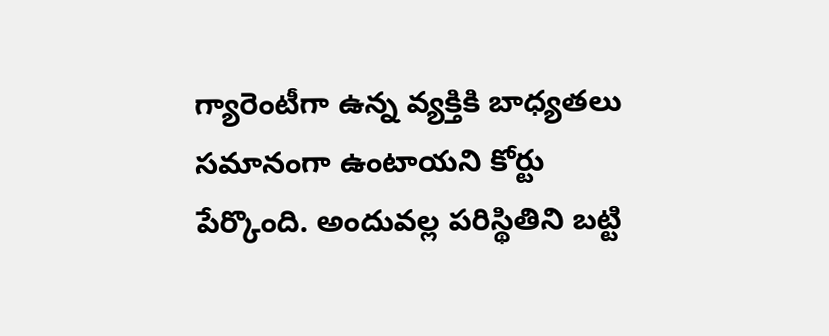గ్యారెంటీగా ఉన్న వ్యక్తికి బాధ్యతలు సమానంగా ఉంటాయని కోర్టు పేర్కొంది. అందువల్ల పరిస్థితిని బట్టి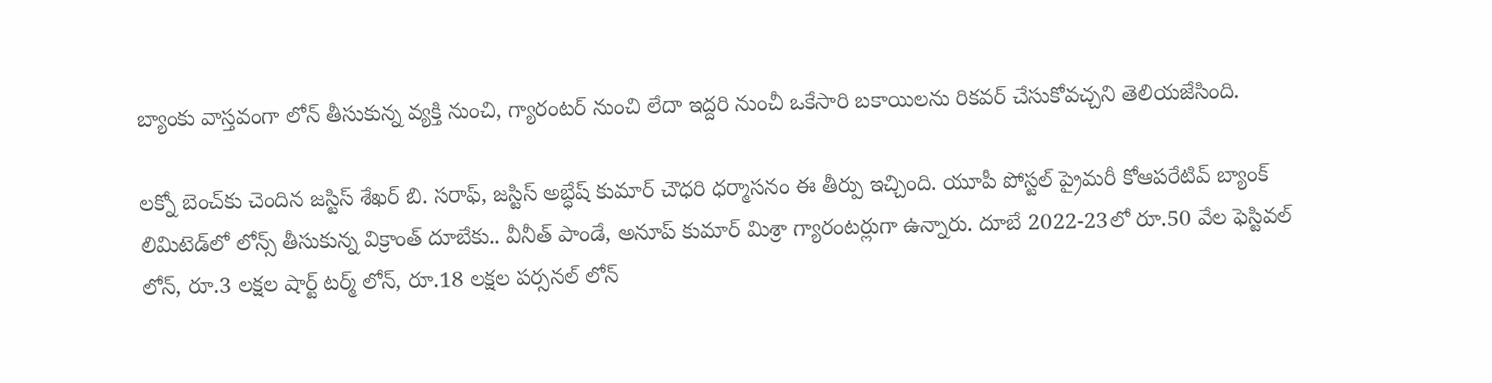బ్యాంకు వాస్తవంగా లోన్ తీసుకున్న వ్యక్తి నుంచి, గ్యారంటర్ నుంచి లేదా ఇద్దరి నుంచీ ఒకేసారి బకాయిలను రికవర్ చేసుకోవచ్చని తెలియజేసింది.

లక్నో బెంచ్‌కు చెందిన జస్టిస్ శేఖర్ బి. సరాఫ్, జస్టిస్ అబ్ధేష్ కుమార్ చౌధరి ధర్మాసనం ఈ తీర్పు ఇచ్చింది. యూపీ పోస్టల్ ప్రైమరీ కోఆపరేటివ్ బ్యాంక్ లిమిటెడ్‌లో లోన్స్ తీసుకున్న విక్రాంత్ దూబేకు.. వీనీత్ పాండే, అనూప్ కుమార్ మిశ్రా గ్యారంటర్లుగా ఉన్నారు. దూబే 2022-23లో రూ.50 వేల ఫెస్టివల్ లోన్, రూ.3 లక్షల షార్ట్ టర్మ్ లోన్, రూ.18 లక్షల పర్సనల్ లోన్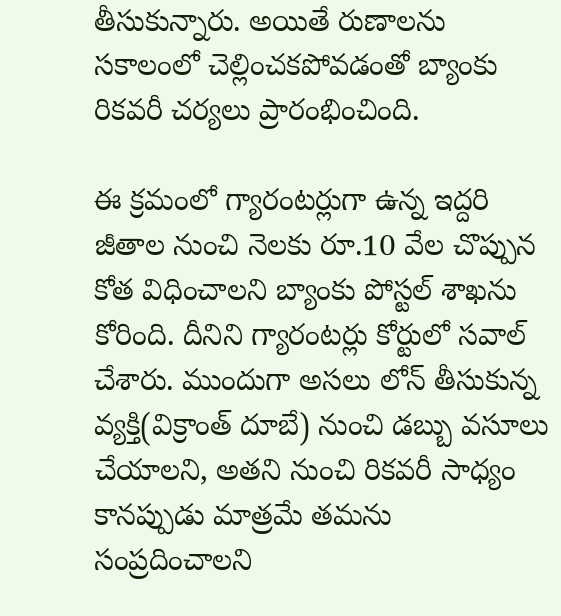తీసుకున్నారు. అయితే రుణాలను సకాలంలో చెల్లించకపోవడంతో బ్యాంకు రికవరీ చర్యలు ప్రారంభించింది.

ఈ క్రమంలో గ్యారంటర్లుగా ఉన్న ఇద్దరి జీతాల నుంచి నెలకు రూ.10 వేల చొప్పున కోత విధించాలని బ్యాంకు పోస్టల్ శాఖను కోరింది. దీనిని గ్యారంటర్లు కోర్టులో సవాల్ చేశారు. ముందుగా అసలు లోన్ తీసుకున్న వ్యక్తి(విక్రాంత్ దూబే) నుంచి డబ్బు వసూలు చేయాలని, అతని నుంచి రికవరీ సాధ్యం కానప్పుడు మాత్రమే తమను సంప్రదించాలని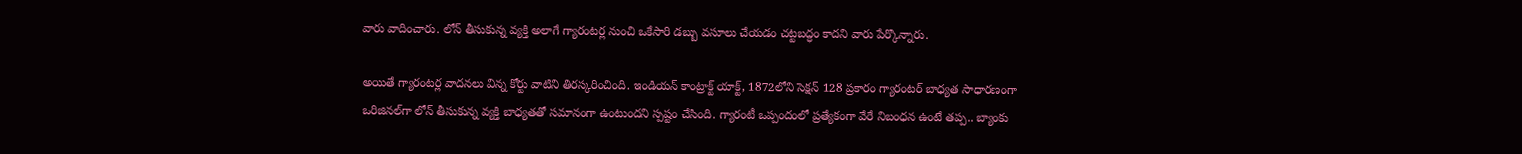వారు వాదించారు. లోన్ తీసుకున్న వ్యక్తి అలాగే గ్యారంటర్ల నుంచి ఒకేసారి డబ్బు వసూలు చేయడం చట్టబద్ధం కాదని వారు పేర్కొన్నారు.

అయితే గ్యారంటర్ల వాదనలు విన్న కోర్టు వాటిని తిరస్కరించింది. ఇండియన్ కాంట్రాక్ట్ యాక్ట్, 1872లోని సెక్షన్ 128 ప్రకారం గ్యారంటర్ బాధ్యత సాధారణంగా ఒరిజినల్‌గా లోన్ తీసుకున్న వ్యక్తి బాధ్యతతో సమానంగా ఉంటుందని స్పష్టం చేసింది. గ్యారంటీ ఒప్పందంలో ప్రత్యేకంగా వేరే నిబంధన ఉంటే తప్ప.. బ్యాంకు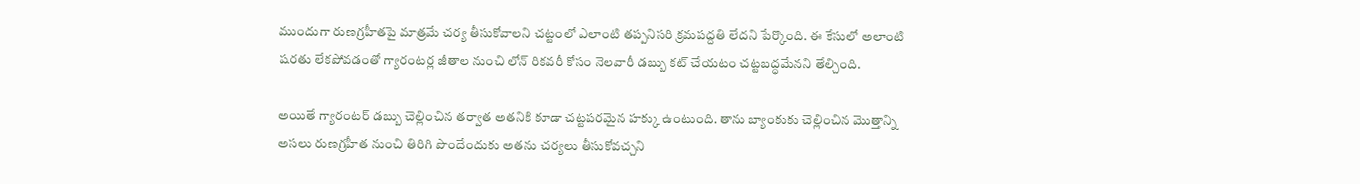ముందుగా రుణగ్రహీతపై మాత్రమే చర్య తీసుకోవాలని చట్టంలో ఎలాంటి తప్పనిసరి క్రమపద్దతి లేదని పేర్కొంది. ఈ కేసులో అలాంటి షరతు లేకపోవడంతో గ్యారంటర్ల జీతాల నుంచి లోన్ రికవరీ కోసం నెలవారీ డబ్బు కట్ చేయటం చట్టబద్ధమేనని తేల్చింది.

అయితే గ్యారంటర్ డబ్బు చెల్లించిన తర్వాత అతనికి కూడా చట్టపరమైన హక్కు ఉంటుంది. తాను బ్యాంకుకు చెల్లించిన మొత్తాన్ని అసలు రుణగ్రహీత నుంచి తిరిగి పొందేందుకు అతను చర్యలు తీసుకోవచ్చని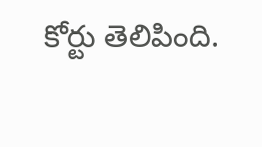కోర్టు తెలిపింది.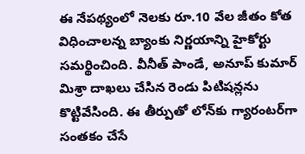ఈ నేపథ్యంలో నెలకు రూ.10 వేల జీతం కోత విధించాలన్న బ్యాంకు నిర్ణయాన్ని హైకోర్టు సమర్థించింది. వీనీత్ పాండే, అనూప్ కుమార్ మిశ్రా దాఖలు చేసిన రెండు పిటిషన్లను కొట్టివేసింది. ఈ తీర్పుతో లోన్‌కు గ్యారంటర్‌గా సంతకం చేసే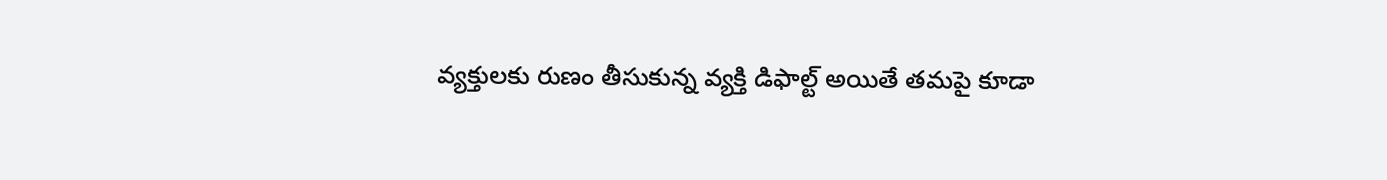వ్యక్తులకు రుణం తీసుకున్న వ్యక్తి డిఫాల్ట్ అయితే తమపై కూడా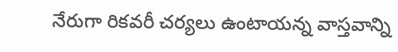నేరుగా రికవరీ చర్యలు ఉంటాయన్న వాస్తవాన్ని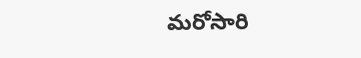మరోసారి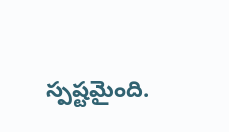స్పష్టమైంది.